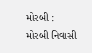મોરબી : મોરબી નિવાસી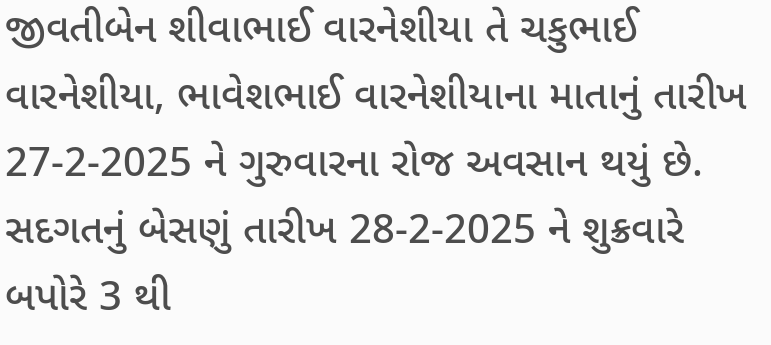જીવતીબેન શીવાભાઈ વારનેશીયા તે ચકુભાઈ વારનેશીયા, ભાવેશભાઈ વારનેશીયાના માતાનું તારીખ 27-2-2025 ને ગુરુવારના રોજ અવસાન થયું છે. સદગતનું બેસણું તારીખ 28-2-2025 ને શુક્રવારે બપોરે 3 થી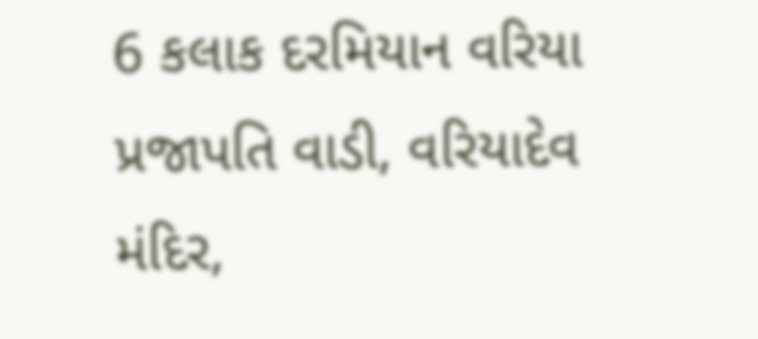6 કલાક દરમિયાન વરિયા પ્રજાપતિ વાડી, વરિયાદેવ મંદિર,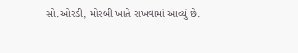સો.ઓરડી, મોરબી ખાતે રાખવામાં આવ્યું છે.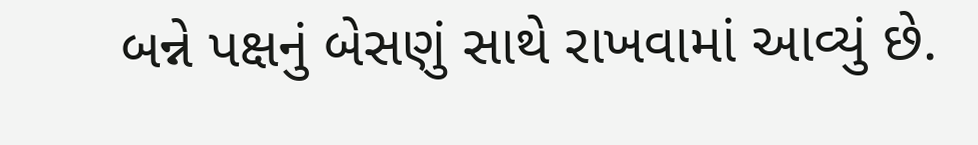બન્ને પક્ષનું બેસણું સાથે રાખવામાં આવ્યું છે.